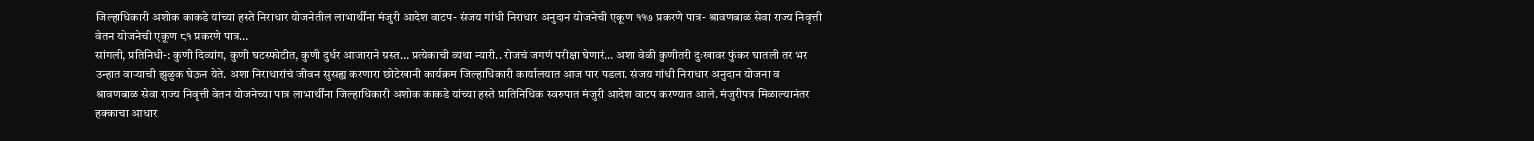जिल्हाधिकारी अशोक काकडे यांच्या हस्ते निराधार योजनेतील लाभार्थींना मंजुरी आदेश वाटप- संजय गांधी निराधार अनुदान योजनेची एकूण ११७ प्रकरणे पात्र- श्रावणबाळ सेवा राज्य निवृत्ती वेतन योजनेची एकूण ८१ प्रकरणे पात्र…
सांगली, प्रतिनिधी-: कुणी दिव्यांग, कुणी घटस्फोटीत, कुणी दुर्धर आजाराने ग्रस्त… प्रत्येकाची व्यथा न्यारी.. रोजचं जगणं परीक्षा घेणारं… अशा वेळी कुणीतरी दुःखावर फुंकर घातली तर भर उन्हात वाऱ्याची झुळुक घेऊन येते. अशा निराधारांचं जीवन सुसह्य करणारा छोटेखानी कार्यक्रम जिल्हाधिकारी कार्यालयात आज पार पडला. संजय गांधी निराधार अनुदान योजना व श्रावणबाळ सेवा राज्य निवृत्ती वेतन योजनेच्या पात्र लाभार्थींना जिल्हाधिकारी अशोक काकडे यांच्या हस्ते प्रातिनिधिक स्वरुपात मंजुरी आदेश वाटप करण्यात आले. मंजुरीपत्र मिळाल्यानंतर हक्काचा आधार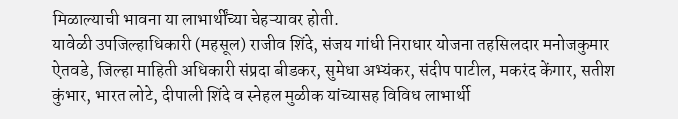मिळाल्याची भावना या लाभार्थींच्या चेहऱ्यावर होती.
यावेळी उपजिल्हाधिकारी (महसूल) राजीव शिंदे, संजय गांधी निराधार योजना तहसिलदार मनोजकुमार ऐतवडे, जिल्हा माहिती अधिकारी संप्रदा बीडकर, सुमेधा अभ्यंकर, संदीप पाटील, मकरंद केंगार, सतीश कुंभार, भारत लोटे, दीपाली शिंदे व स्नेहल मुळीक यांच्यासह विविध लाभार्थी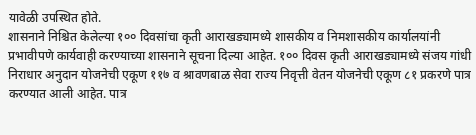यावेळी उपस्थित होते.
शासनाने निश्चित केलेल्या १०० दिवसांचा कृती आराखड्यामध्ये शासकीय व निमशासकीय कार्यालयांनी प्रभावीपणे कार्यवाही करण्याच्या शासनाने सूचना दिल्या आहेत. १०० दिवस कृती आराखड्यामध्ये संजय गांधी निराधार अनुदान योजनेची एकूण ११७ व श्रावणबाळ सेवा राज्य निवृत्ती वेतन योजनेची एकूण ८१ प्रकरणे पात्र करण्यात आली आहेत. पात्र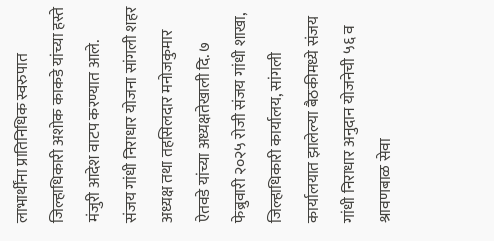लाभार्थींना प्रातिनिधिक स्वरुपात जिल्हाधिकारी अशोक काकडे यांच्या हस्ते मंजुरी आदेश वाटप करण्यात आले.
संजय गांधी निराधार योजना सांगली शहर अध्यक्ष तथा तहसिलदार मनोजकुमार ऐतवडे यांच्या अध्यक्षतेखाली दि. ७ फेब्रुवारी २०२५ रोजी संजय गांधी शाखा, जिल्हाधिकारी कार्यालय, सांगली कार्यालयात झालेल्या बैठकीमध्ये संजय गांधी निराधार अनुदान योजनेची ५६ व श्रावणबाळ सेवा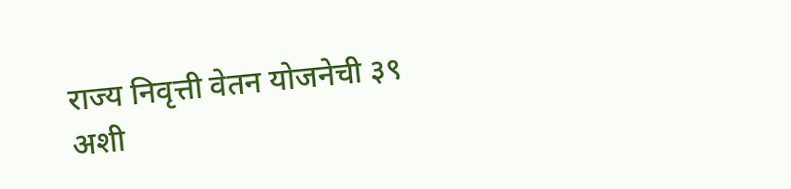राज्य निवृत्ती वेतन योजनेची ३९ अशी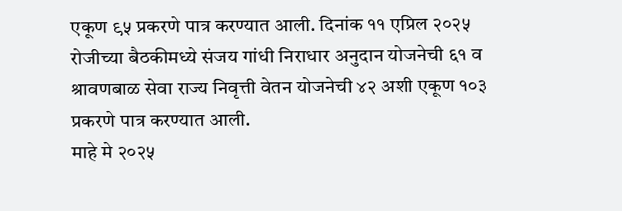एकूण ९५ प्रकरणे पात्र करण्यात आली. दिनांक ११ एप्रिल २०२५ रोजीच्या बैठकीमध्ये संजय गांधी निराधार अनुदान योजनेची ६१ व श्रावणबाळ सेवा राज्य निवृत्ती वेतन योजनेची ४२ अशी एकूण १०३ प्रकरणे पात्र करण्यात आली.
माहे मे २०२५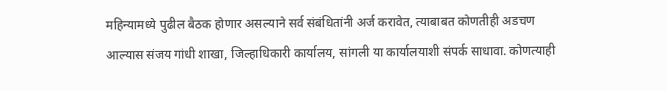महिन्यामध्ये पुढील बैठक होणार असल्याने सर्व संबंधितांनी अर्ज करावेत, त्याबाबत कोणतीही अडचण आल्यास संजय गांधी शाखा, जिल्हाधिकारी कार्यालय, सांगली या कार्यालयाशी संपर्क साधावा. कोणत्याही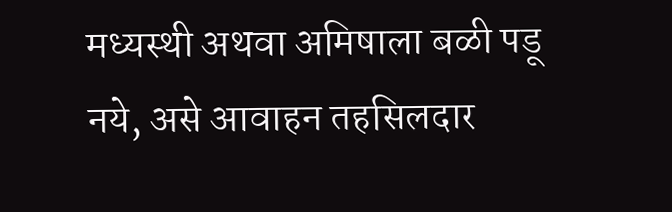मध्यस्थी अथवा अमिषाला बळी पडू नये, असे आवाहन तहसिलदार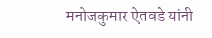मनोजकुमार ऐतवडे यांनी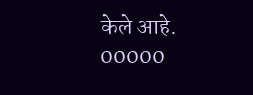केले आहे.
00000